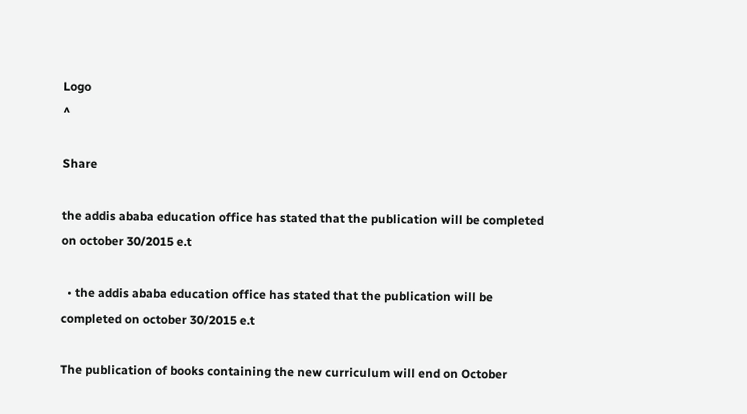Logo
^

Share

the addis ababa education office has stated that the publication will be completed on october 30/2015 e.t

  • the addis ababa education office has stated that the publication will be completed on october 30/2015 e.t

The publication of books containing the new curriculum will end on October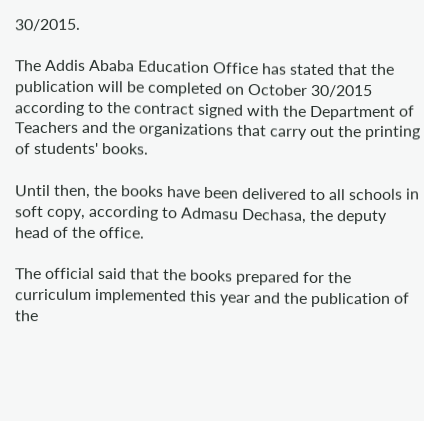30/2015.

The Addis Ababa Education Office has stated that the publication will be completed on October 30/2015 according to the contract signed with the Department of Teachers and the organizations that carry out the printing of students' books.

Until then, the books have been delivered to all schools in soft copy, according to Admasu Dechasa, the deputy head of the office.

The official said that the books prepared for the curriculum implemented this year and the publication of the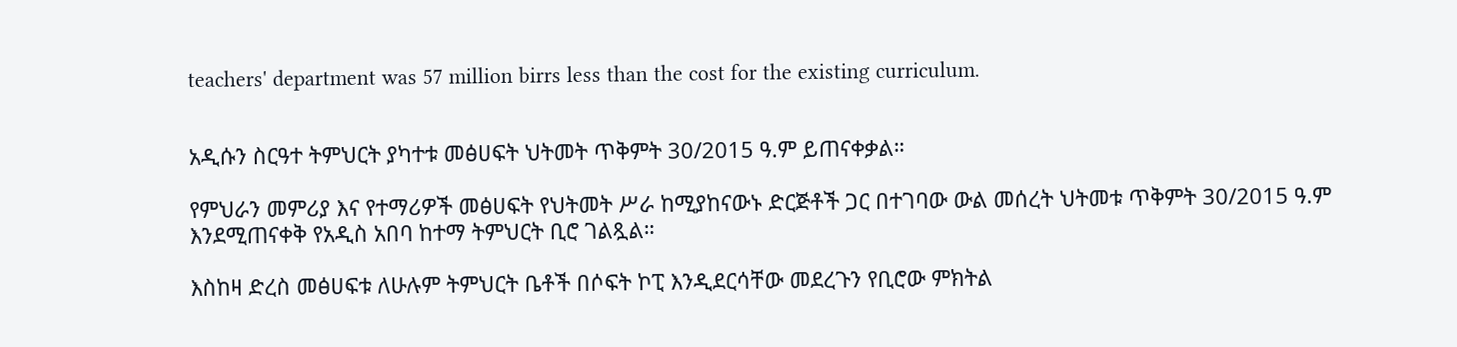teachers' department was 57 million birrs less than the cost for the existing curriculum.


አዲሱን ስርዓተ ትምህርት ያካተቱ መፅሀፍት ህትመት ጥቅምት 30/2015 ዓ.ም ይጠናቀቃል።

የምህራን መምሪያ እና የተማሪዎች መፅሀፍት የህትመት ሥራ ከሚያከናውኑ ድርጅቶች ጋር በተገባው ውል መሰረት ህትመቱ ጥቅምት 30/2015 ዓ.ም እንደሚጠናቀቅ የአዲስ አበባ ከተማ ትምህርት ቢሮ ገልጿል።

እስከዛ ድረስ መፅሀፍቱ ለሁሉም ትምህርት ቤቶች በሶፍት ኮፒ እንዲደርሳቸው መደረጉን የቢሮው ምክትል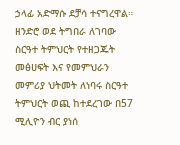ኃላፊ አድማሱ ደቻሳ ተናግረዋል። ዘንድሮ ወደ ትግበራ ለገባው ስርዓተ ትምህርት የተዘጋጁት መፅሀፍት እና የመምህራን መምሪያ ህትመት ለነባሩ ስርዓተ ትምህርት ወጪ ከተደረገው በ57 ሚሊዮን ብር ያነሰ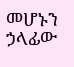መሆኑን ኃላፊው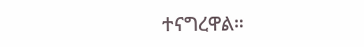ተናግረዋል።